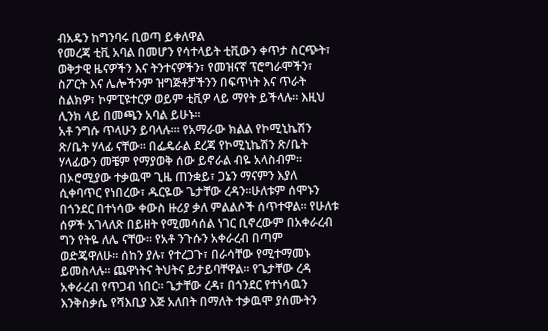ብአዴን ከግንባሩ ቢወጣ ይቀለዋል
የመረጃ ቲቪ አባል በመሆን የሳተላይት ቲቪውን ቀጥታ ስርጭት፣ ወቅታዊ ዜናዎችን እና ትንተናዎችን፣ የመዝናኛ ፕሮግራሞችን፣ ስፖርት እና ሌሎችንም ዝግጅቶቻችንን በፍጥነት እና ጥራት ስልክዎ፣ ኮምፒዩተርዎ ወይም ቲቪዎ ላይ ማየት ይችላሉ። እዚህ ሊንክ ላይ በመጫን አባል ይሁኑ።
አቶ ንግሱ ጥላሁን ይባላሉ።፡ የአማራው ክልል የኮሚኒኬሽን ጽ/ቤት ሃላፊ ናቸው። በፌዴራል ደረጃ የኮሚኒኬሽን ጽ/ቤት ሃላፊውን መቼም የማያወቅ ሰው ይኖራል ብዬ አላስብም። በኦሮሚያው ተቃዉሞ ጊዜ ጠንቋይ፣ ጋኔን ማናምን እያለ ሲቀባጥር የነበረው፣ ዱርዬው ጌታቸው ረዳን።ሁለቱም ሰሞኑን በጎንደር በተነሳው ቀውስ ዙሪያ ቃለ ምልልሶች ሰጥተዋል። የሁለቱ ሰዎች አገላለጽ በይዘት የሚመሳሰል ነገር ቢኖረውም በአቀራረብ ግን የትዬ ለሌ ናቸው። የአቶ ንጉሱን አቀራረብ በጣም ወድጄዋለሁ። ሰከን ያሉ፣ የተረጋጉ፣ በራሳቸው የሚተማመኑ ይመስላሉ። ጨዋነትና ትህትና ይታይባቸዋል። የጌታቸው ረዳ አቀራረብ የጥጋብ ነበር። ጌታቸው ረዳ፣ በጎንደር የተነሳዉን እንቅስቃሴ የሻእቢያ እጅ አለበት በማለት ተቃዉሞ ያሰሙትን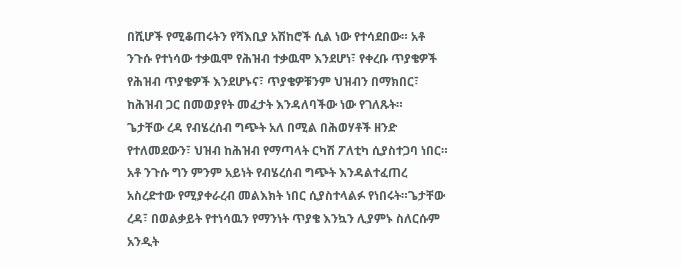በሺሆች የሚቆጠሩትን የሻእቢያ አሽከሮች ሲል ነው የተሳደበው። አቶ ንጉሱ የተነሳው ተቃዉሞ የሕዝብ ተቃዉሞ እንደሆነ፣ የቀረቡ ጥያቄዎች የሕዝብ ጥያቄዎች እንደሆኑና፣ ጥያቄዎቹንም ህዝብን በማክበር፣ ከሕዝብ ጋር በመወያየት መፈታት እንዳለባችው ነው የገለጹት።
ጌታቸው ረዳ የብሄረሰብ ግጭት አለ በሚል በሕወሃቶች ዘንድ የተለመደውን፣ ህዝብ ከሕዝብ የማጣላት ርካሽ ፖለቲካ ሲያስተጋባ ነበር። አቶ ንጉሱ ግን ምንም አይነት የብሄረሰብ ግጭት እንዳልተፈጠረ አስረድተው የሚያቀራረብ መልእክት ነበር ሲያስተላልፉ የነበሩት።ጌታቸው ረዳ፣ በወልቃይት የተነሳዉን የማንነት ጥያቄ እንኳን ሊያምኑ ስለርሱም አንዲት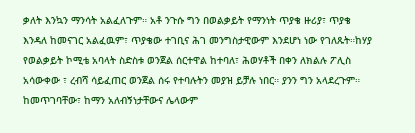ቃለት እንኳን ማንሳት አልፈለጉም። አቶ ንጉሱ ግን በወልቃይት የማንነት ጥያቄ ዙሪያ፣ ጥያቄ እንዳለ ከመናገር አልፈዉም፣ ጥያቄው ተገቢና ሕገ መንግስታዊውም እንደሆነ ነው የገለጹት።ከሃያ የወልቃይት ኮሚቴ አባላት ስድስቱ ወንጀል ሰርተዋል ከተባለ፣ ሕወሃቶች በቀን ለክልሉ ፖሊስ አሳውቀው ፣ ረብሻ ሳይፈጠር ወንጀል ሰሩ የተባሉትን መያዝ ይቻሉ ነበር። ያንን ግን አላደረጉም። ከመጥገባቸው፣ ከማን አለብኝነታቸውና ሌላውም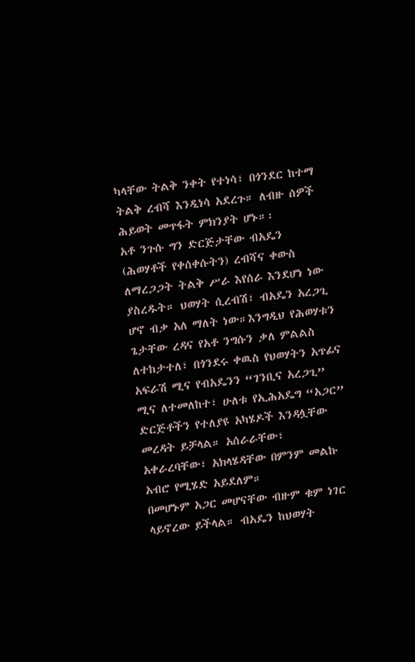ካላቸው ትልቅ ንቀት የተነሳ፣ በጎንደር ከተማ ትልቅ ረብሻ እንዲነሳ አደረጉ። ለብዙ ሰዎች ሕይወት መጥፋት ምክንያት ሆኑ።፡
አቶ ንጉሱ ግን ድርጅታቸው ብአዴን (ሕወሃቶች የቀሰቀሱትን) ረብሻና ቀውስ ለማረጋጋት ትልቅ ሥራ እየሰራ እንደሆነ ነው ያስረዱት። ህወሃት ሲረብሽ፣ ብአዴን አረጋጊ ሆኖ ብቃ አለ ማለት ነው።እንግዲህ የሕወሃቱን ጌታቸው ረዳና የአቶ ንግሱን ቃለ ምልልስ ለተከታተለ፣ በጎንደሩ ቀዉስ የህወሃትን አጥፊና አፍራሽ ሚና የብአዴንን “ገንቢና አረጋጊ” ሚና ለተመለከተ፣ ሁለቱ የኢሕአዴግ “አጋር” ድርጅቶችን የተለያዩ አካሄዶች እንዳሏቸው መረዳት ይቻላል። አሰራራቸው፣ አቀራረባቸው፣ አክላሄዳቸው በምንም መልኩ አብሮ የሚሄድ አይደለም።
በመሆኑም አጋር መሆናቸው ብዙም ቁም ነገር ላይኖረው ይችላል። ብአዴን ከህወሃት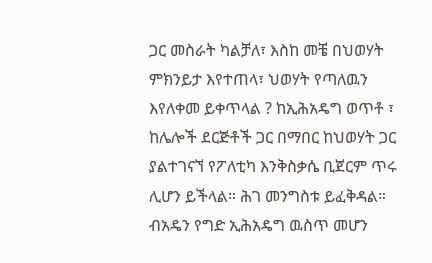ጋር መስራት ካልቻለ፣ እስከ መቼ በህወሃት ምክንይታ እየተጠላ፣ ህወሃት የጣለዉን እየለቀመ ይቀጥላል ? ከኢሕአዴግ ወጥቶ ፣ ከሌሎች ደርጅቶች ጋር በማበር ከህወሃት ጋር ያልተገናኘ የፖለቲካ እንቅስቃሴ ቢጀርም ጥሩ ሊሆን ይችላል። ሕገ መንግስቱ ይፈቅዳል። ብአዴን የግድ ኢሕአዴግ ዉስጥ መሆን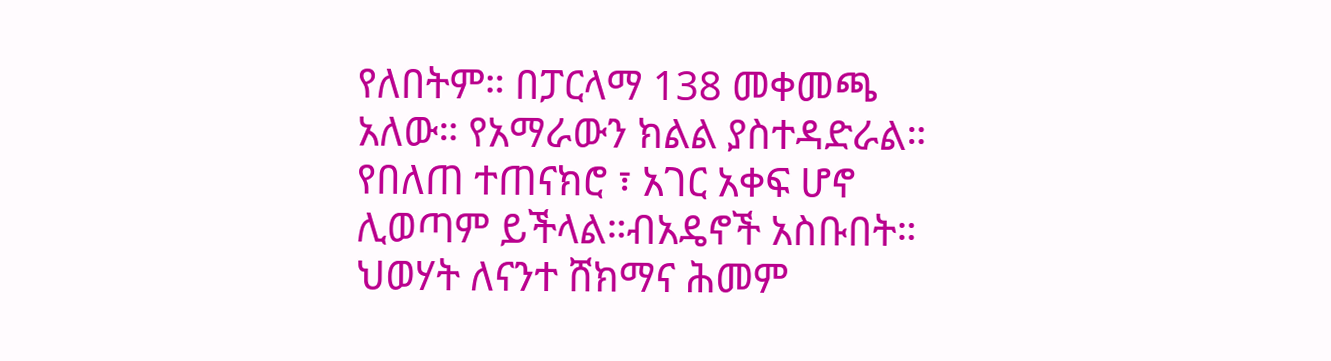የለበትም። በፓርላማ 138 መቀመጫ አለው። የአማራውን ክልል ያስተዳድራል። የበለጠ ተጠናክሮ ፣ አገር አቀፍ ሆኖ ሊወጣም ይችላል።ብአዴኖች አስቡበት። ህወሃት ለናንተ ሸክማና ሕመም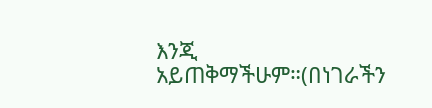እንጂ አይጠቅማችሁም።(በነገራችን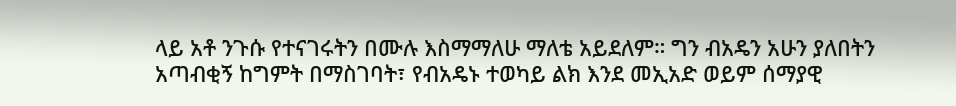ላይ አቶ ንጉሱ የተናገሩትን በሙሉ እስማማለሁ ማለቴ አይደለም። ግን ብአዴን አሁን ያለበትን አጣብቂኝ ከግምት በማስገባት፣ የብአዴኑ ተወካይ ልክ እንደ መኢአድ ወይም ሰማያዊ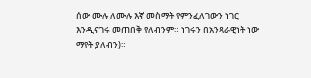ሰው ሙሉ ለሙሉ እኛ መስማት የምንፈለገውን ነገር እንዲናገሩ መጠበቅ የለብንም። ነገሩን በአንጻራዊነት ነው ማየት ያለብን)።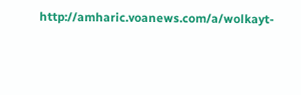http://amharic.voanews.com/a/wolkayt-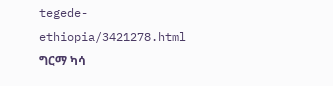tegede-ethiopia/3421278.html
ግርማ ካሳ